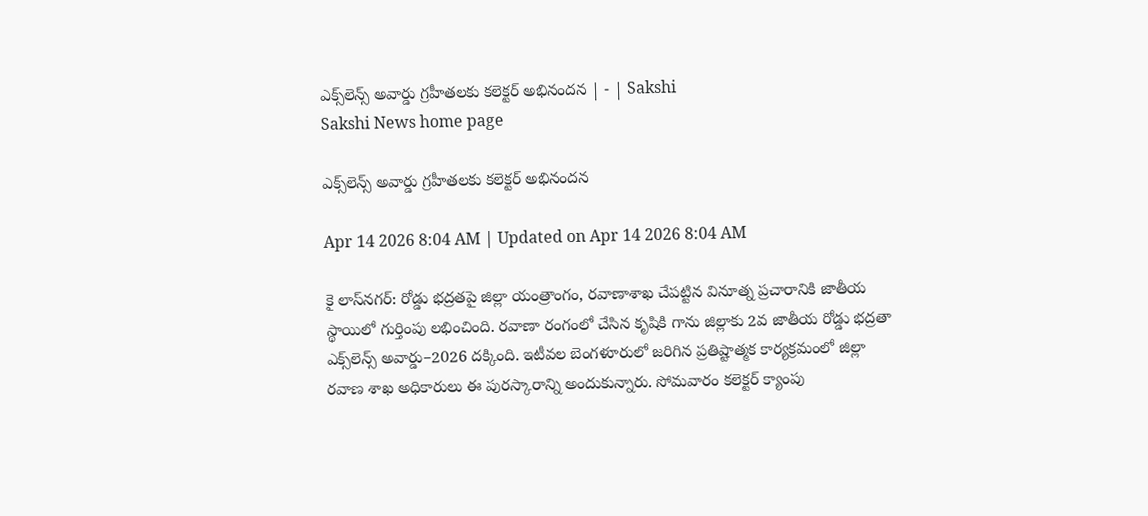ఎక్స్‌లెన్స్‌ అవార్డు గ్రహీతలకు కలెక్టర్‌ అభినందన | - | Sakshi
Sakshi News home page

ఎక్స్‌లెన్స్‌ అవార్డు గ్రహీతలకు కలెక్టర్‌ అభినందన

Apr 14 2026 8:04 AM | Updated on Apr 14 2026 8:04 AM

కై లాస్‌నగర్‌: రోడ్డు భద్రతపై జిల్లా యంత్రాంగం, రవాణాశాఖ చేపట్టిన వినూత్న ప్రచారానికి జాతీయ స్థాయిలో గుర్తింపు లభించింది. రవాణా రంగంలో చేసిన కృషికి గాను జిల్లాకు 2వ జాతీయ రోడ్డు భద్రతా ఎక్స్‌లెన్స్‌ అవార్డు–2026 దక్కింది. ఇటీవల బెంగళూరులో జరిగిన ప్రతిష్టాత్మక కార్యక్రమంలో జిల్లా రవాణ శాఖ అధికారులు ఈ పురస్కారాన్ని అందుకున్నారు. సోమవారం కలెక్టర్‌ క్యాంపు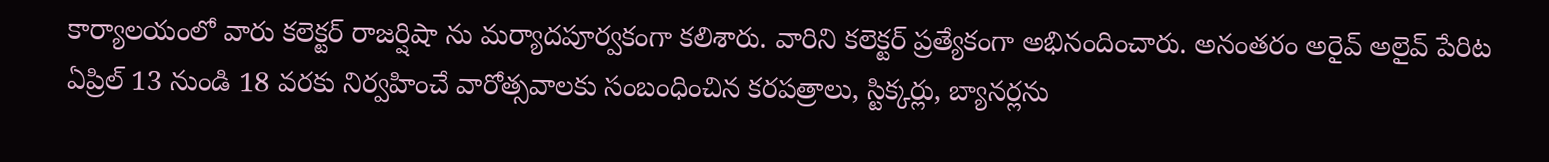కార్యాలయంలో వారు కలెక్టర్‌ రాజర్షిషా ను మర్యాదపూర్వకంగా కలిశారు. వారిని కలెక్టర్‌ ప్రత్యేకంగా అభినందించారు. అనంతరం అరైవ్‌ అలైవ్‌ పేరిట ఏప్రిల్‌ 13 నుండి 18 వరకు నిర్వహించే వారోత్సవాలకు సంబంధించిన కరపత్రాలు, స్టిక్కర్లు, బ్యానర్లను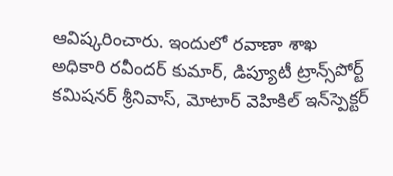ఆవిష్కరించారు. ఇందులో రవాణా శాఖ అధికారి రవీందర్‌ కుమార్‌, డిప్యూటీ ట్రాన్స్‌పోర్ట్‌ కమిషనర్‌ శ్రీనివాస్‌, మోటార్‌ వెహికిల్‌ ఇన్‌స్పెక్టర్‌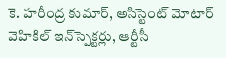కె. హరీంద్ర కుమార్‌, అసిస్టెంట్‌ మోటార్‌ వెహికిల్‌ ఇన్‌స్పెక్టర్లు, ఆర్టీసీ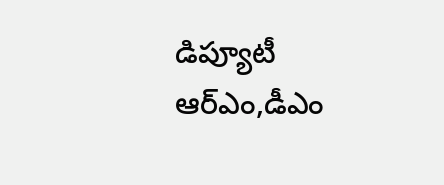డిప్యూటీ ఆర్‌ఎం,డీఎం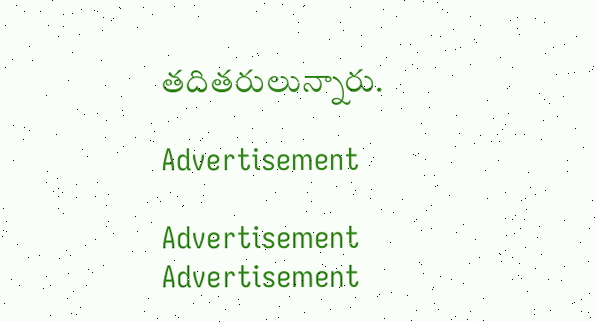తదితరులున్నారు.

Advertisement

Advertisement
Advertisement